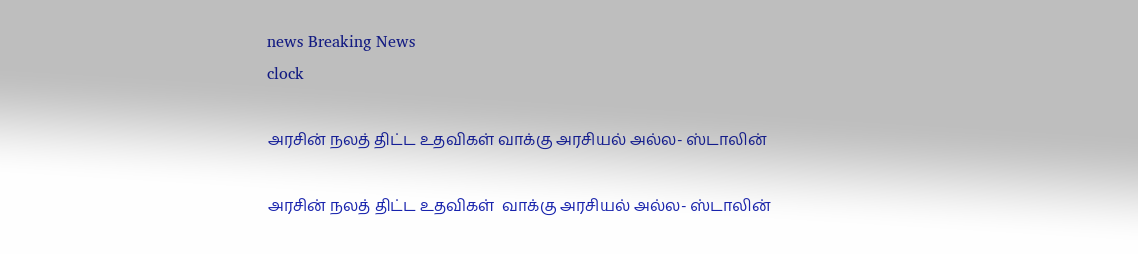news Breaking News
clock

அரசின் நலத் திட்ட உதவிகள் வாக்கு அரசியல் அல்ல- ஸ்டாலின்

அரசின் நலத் திட்ட உதவிகள்  வாக்கு அரசியல் அல்ல- ஸ்டாலின்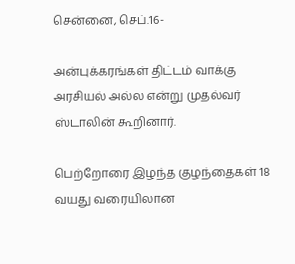சென்னை, செப்.16-

அன்புக்கரங்கள் திட்டம் வாக்கு அரசியல் அல்ல என்று முதல்வர் ஸ்டாலின் கூறினார்.

பெற்றோரை இழந்த குழந்தைகள் 18 வயது வரையிலான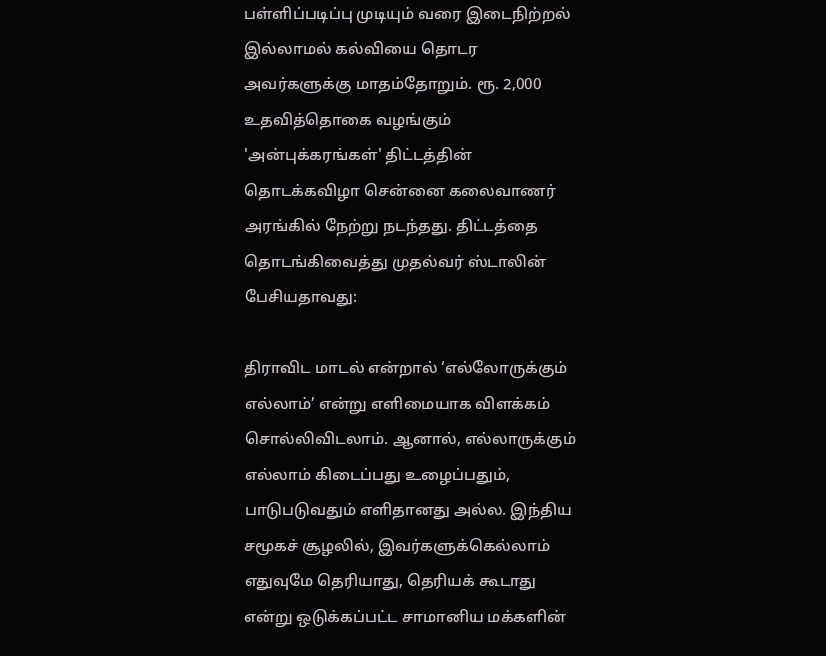பள்ளிப்படிப்பு முடியும் வரை இடைநிற்றல் இல்லாமல் கல்வியை தொடர அவர்களுக்கு மாதம்தோறும். ரூ. 2,000 உதவித்தொகை வழங்கும் 'அன்புக்கரங்கள்' திட்டத்தின் தொடக்கவிழா சென்னை கலைவாணர் அரங்கில் நேற்று நடந்தது. திட்டத்தை தொடங்கிவைத்து முதல்வர் ஸ்டாலின் பேசியதாவது:

திராவிட மாடல் என்றால் ‘எல்லோருக்கும் எல்லாம்’ என்று எளிமையாக விளக்கம் சொல்லிவிடலாம். ஆனால், எல்லாருக்கும் எல்லாம் கிடைப்பது உழைப்பதும், பாடுபடுவதும் எளிதானது அல்ல. இந்திய சமூகச் சூழலில், இவர்களுக்கெல்லாம் எதுவுமே தெரியாது, தெரியக் கூடாது என்று ஒடுக்கப்பட்ட சாமானிய மக்களின்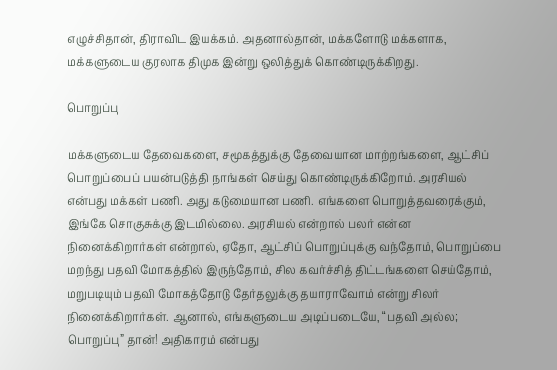எழுச்சிதான், திராவிட இயக்கம். அதனால்தான், மக்களோடு மக்களாக, மக்களுடைய குரலாக திமுக இன்று ஒலித்துக் கொண்டிருக்கிறது.

பொறுப்பு

மக்களுடைய தேவைகளை, சமூகத்துக்கு தேவையான மாற்றங்களை, ஆட்சிப் பொறுப்பைப் பயன்படுத்தி நாங்கள் செய்து கொண்டிருக்கிறோம். அரசியல் என்பது மக்கள் பணி. அது கடுமையான பணி. எங்களை பொறுத்தவரைக்கும், இங்கே சொகுசுக்கு இடமில்லை. அரசியல் என்றால் பலர் என்ன நினைக்கிறார்கள் என்றால், ஏதோ, ஆட்சிப் பொறுப்புக்கு வந்தோம், பொறுப்பை மறந்து பதவி மோகத்தில் இருந்தோம், சில கவர்ச்சித் திட்டங்களை செய்தோம், மறுபடியும் பதவி மோகத்தோடு தேர்தலுக்கு தயாராவோம் என்று சிலர் நினைக்கிறார்கள். ஆனால், எங்களுடைய அடிப்படையே, “பதவி அல்ல; பொறுப்பு” தான்! அதிகாரம் என்பது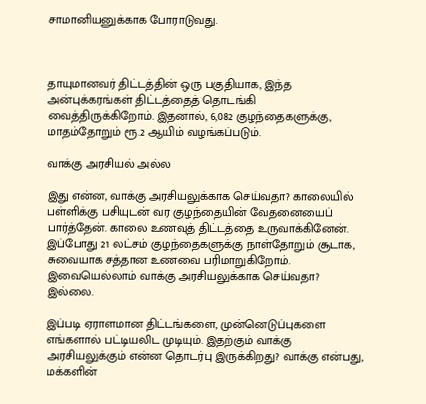சாமானியனுக்காக போராடுவது.



தாயுமானவர் திட்டத்தின் ஒரு பகுதியாக, இந்த அன்புக்கரங்கள் திட்டத்தைத் தொடங்கி வைத்திருக்கிறோம். இதனால், 6,082 குழந்தைகளுக்கு, மாதம்தோறும் ரூ.2 ஆயிம் வழங்கப்படும்.

வாக்கு அரசியல் அல்ல

இது என்ன, வாக்கு அரசியலுக்காக செய்வதா? காலையில் பள்ளிக்கு பசியுடன் வர குழந்தையின் வேதனையைப் பார்த்தேன். காலை உணவுத் திட்டத்தை உருவாக்கினேன். இப்போது 21 லட்சம் குழந்தைகளுக்கு நாள்தோறும் சூடாக, சுவையாக சத்தான உணவை பரிமாறுகிறோம். இவையெல்லாம் வாக்கு அரசியலுக்காக செய்வதா? இல்லை.

இப்படி ஏராளமான திட்டங்களை, முன்னெடுப்புகளை எங்களால் பட்டியலிட முடியும். இதற்கும் வாக்கு அரசியலுக்கும் என்ன தொடர்பு இருக்கிறது? வாக்கு என்பது, மக்களின்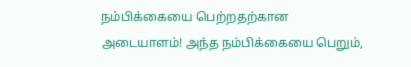நம்பிக்கையை பெற்றதற்கான அடையாளம்! அந்த நம்பிக்கையை பெறும்,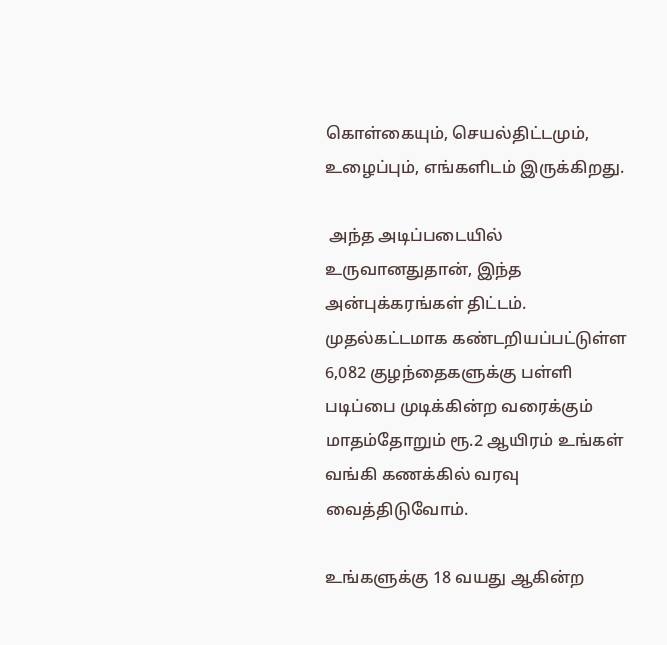கொள்கையும், செயல்திட்டமும், உழைப்பும், எங்களிடம் இருக்கிறது.

 அந்த அடிப்படையில் உருவானதுதான், இந்த அன்புக்கரங்கள் திட்டம். முதல்கட்டமாக கண்டறியப்பட்டுள்ள 6,082 குழந்தைகளுக்கு பள்ளி படிப்பை முடிக்கின்ற வரைக்கும் மாதம்தோறும் ரூ.2 ஆயிரம் உங்கள் வங்கி கணக்கில் வரவு வைத்திடுவோம்.

உங்களுக்கு 18 வயது ஆகின்ற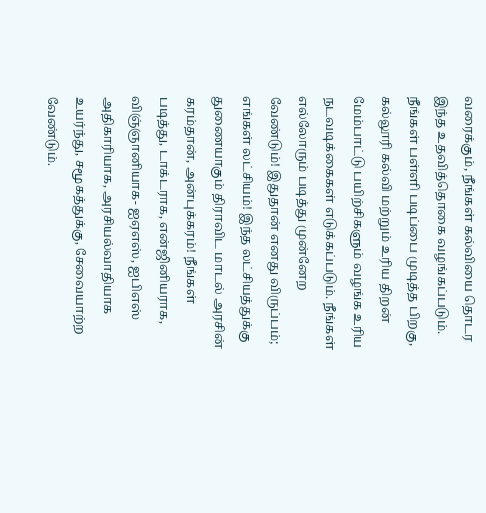வரைக்கும், நீங்கள் கல்வியை தொடர இந்த உதவித்தொகை வழங்கப்படும். நீங்கள் பள்ளி படிப்பை முடித்த பிறகு, கல்லூரி கல்வி மற்றும் உரிய திறன் மேம்பாட்டு பயிற்சிகளும் வழங்க உரிய நடவடிக்கைகள் எடுக்கப்படும். நீங்கள் எல்லோரும் படித்து முன்னேற வேண்டும்! இதுதான் எனது விருப்பம்; எங்கள் லட்சியம்! இந்த லட்சியத்துக்கு துணையாகும் திராவிட மாடல் அரசின் கரம்தான், அன்புக்கரம்! நீங்கள் படித்து, டாக்டராக, என்ஜினியராக, விஞ்ஞானியாக- ஐஏஎஸ், ஐபிஎஸ் அதிகாரியாக, அரசியல்வாதியாக உயர்ந்து, சமூகத்துக்கு, சேவையாற்ற வேண்டும்.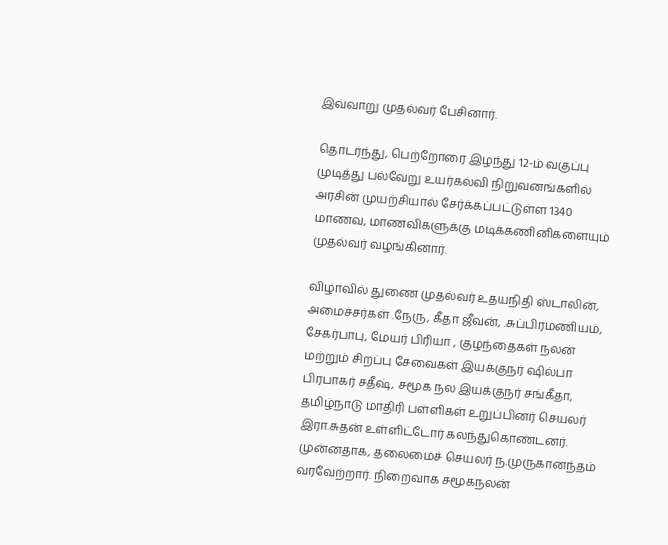இவ்வாறு முதல்வர் பேசினார்.

தொடர்ந்து, பெற்றோரை இழந்து 12-ம் வகுப்பு முடித்து பல்வேறு உயர்கல்வி நிறுவனங்களில் அரசின் முயற்சியால் சேர்க்கப்பட்டுள்ள 1340 மாணவ, மாணவிகளுக்கு மடிக்கணினிகளையும் முதல்வர் வழங்கினார்.

விழாவில் துணை முதல்வர் உதயநிதி ஸ்டாலின், அமைச்சர்கள் .நேரு, கீதா ஜீவன், .சுப்பிரமணியம், சேகர்பாபு, மேயர் பிரியா , குழந்தைகள் நலன் மற்றும் சிறப்பு சேவைகள் இயக்குநர் ஷில்பா பிரபாகர் சதீஷ், சமூக நல இயக்குநர் சங்கீதா, தமிழ்நாடு மாதிரி பள்ளிகள் உறுப்பினர் செயலர் இரா.சுதன் உள்ளிட்டோர் கலந்துகொண்டனர். முன்னதாக, தலைமைச் செயலர் ந.முருகானந்தம் வரவேற்றார். நிறைவாக சமூகநலன்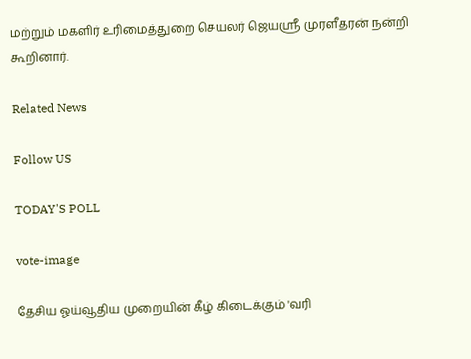மற்றும் மகளிர் உரிமைத்துறை செயலர் ஜெயஸ்ரீ முரளீதரன் நன்றி கூறினார்.

Related News

Follow US

TODAY'S POLL

vote-image

தேசிய ஓய்வூதிய முறையின் கீழ் கிடைக்கும் 'வரி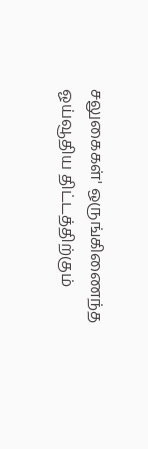சலுகைகள்' ஒருங்கிணைந்த ஓய்வூதிய திட்டத்திற்கும்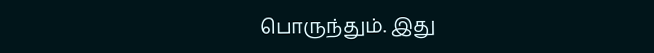பொருந்தும். இது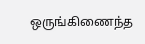ஒருங்கிணைந்த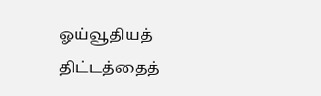ஓய்வூதியத் திட்டத்தைத்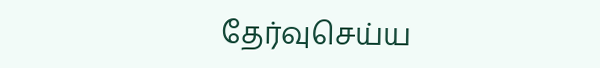தேர்வுசெய்ய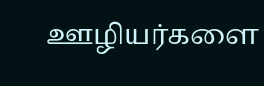ஊழியர்களை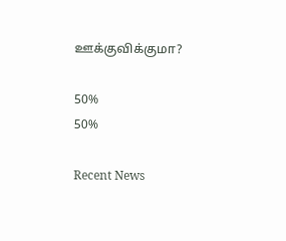ஊக்குவிக்குமா?

50%
50%

Recent News